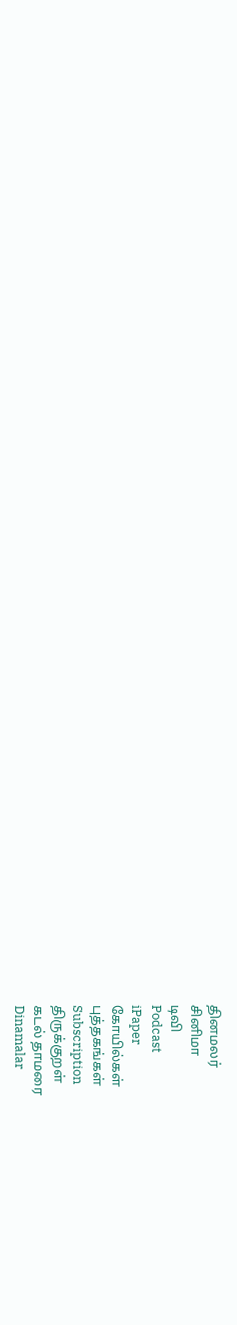தினமலர்
சினிமா
டிவி
Podcast
iPaper
கோயில்கள்
புத்தகங்கள்
Subscription
திருக்குறள்
கடல் தாமரை
Dinamalar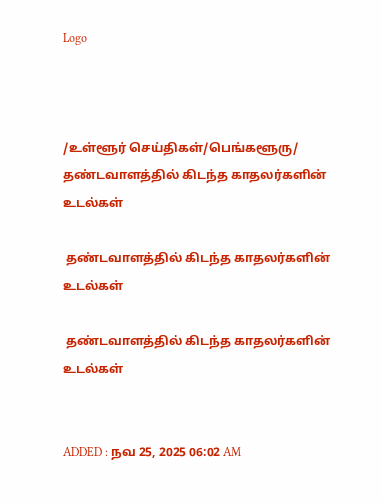Logo



/உள்ளூர் செய்திகள்/பெங்களூரு/ தண்டவாளத்தில் கிடந்த காதலர்களின் உடல்கள்

 தண்டவாளத்தில் கிடந்த காதலர்களின் உடல்கள்

 தண்டவாளத்தில் கிடந்த காதலர்களின் உடல்கள்


ADDED : நவ 25, 2025 06:02 AM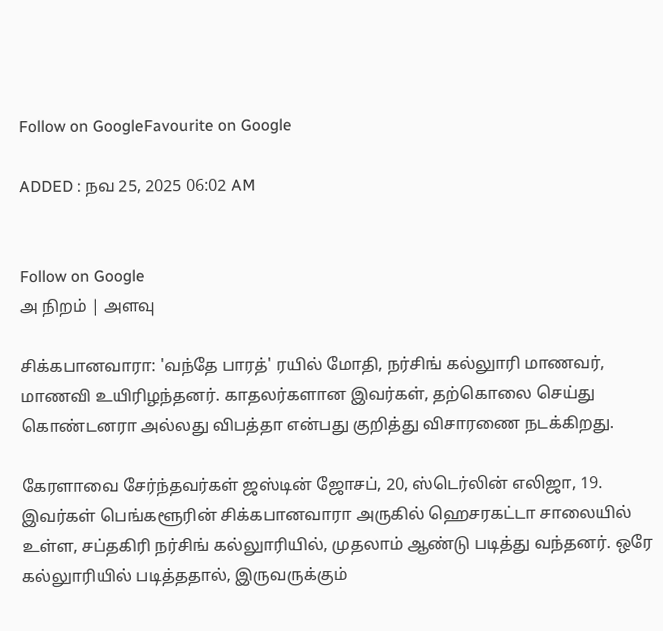Follow on GoogleFavourite on Google

ADDED : நவ 25, 2025 06:02 AM


Follow on Google
அ நிறம் | அளவு

சிக்கபானவாரா: 'வந்தே பாரத்' ரயில் மோதி, நர்சிங் கல்லுாரி மாணவர், மாணவி உயிரிழந்தனர். காதலர்களான இவர்கள், தற்கொலை செய்து கொண்டனரா அல்லது விபத்தா என்பது குறித்து விசாரணை நடக்கிறது.

கேரளாவை சேர்ந்தவர்கள் ஜஸ்டின் ஜோசப், 20, ஸ்டெர்லின் எலிஜா, 19. இவர்கள் பெங்களூரின் சிக்கபானவாரா அருகில் ஹெசரகட்டா சாலையில் உள்ள, சப்தகிரி நர்சிங் கல்லுாரியில், முதலாம் ஆண்டு படித்து வந்தனர். ஒரே கல்லுாரியில் படித்ததால், இருவருக்கும்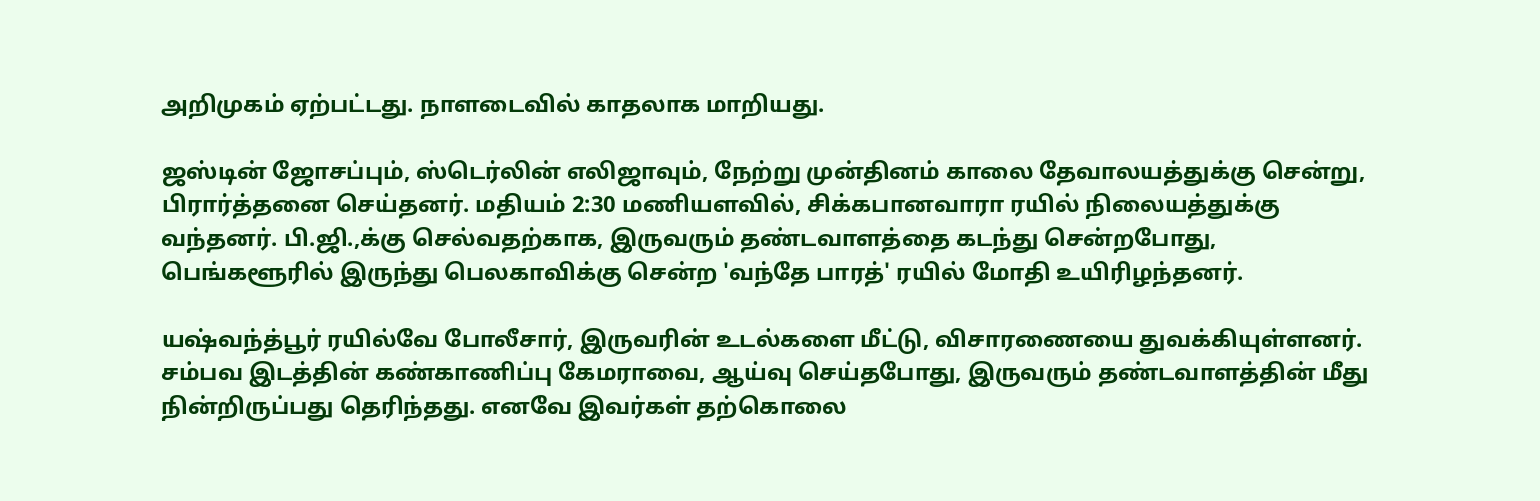அறிமுகம் ஏற்பட்டது. நாளடைவில் காதலாக மாறியது.

ஜஸ்டின் ஜோசப்பும், ஸ்டெர்லின் எலிஜாவும், நேற்று முன்தினம் காலை தேவாலயத்துக்கு சென்று, பிரார்த்தனை செய்தனர். மதியம் 2:30 மணியளவில், சிக்கபானவாரா ரயில் நிலையத்துக்கு வந்தனர். பி.ஜி.,க்கு செல்வதற்காக, இருவரும் தண்டவாளத்தை கடந்து சென்றபோது, பெங்களூரில் இருந்து பெலகாவிக்கு சென்ற 'வந்தே பாரத்' ரயில் மோதி உயிரிழந்தனர்.

யஷ்வந்த்பூர் ரயில்வே போலீசார், இருவரின் உடல்களை மீட்டு, விசாரணையை துவக்கியுள்ளனர். சம்பவ இடத்தின் கண்காணிப்பு கேமராவை, ஆய்வு செய்தபோது, இருவரும் தண்டவாளத்தின் மீது நின்றிருப்பது தெரிந்தது. எனவே இவர்கள் தற்கொலை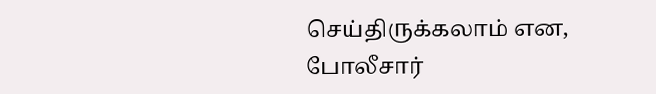செய்திருக்கலாம் என, போலீசார்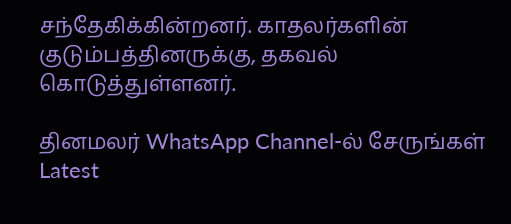சந்தேகிக்கின்றனர். காதலர்களின் குடும்பத்தினருக்கு, தகவல் கொடுத்துள்ளனர்.

தினமலர் WhatsApp Channel-ல் சேருங்கள்
Latest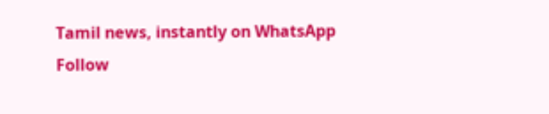Tamil news, instantly on WhatsApp
Follow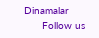Dinamalar
      Follow us